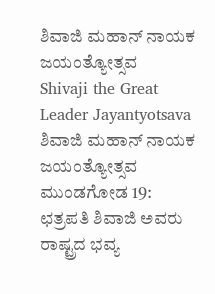ಶಿವಾಜಿ ಮಹಾನ್ ನಾಯಕ ಜಯಂತ್ಯೋತ್ಸವ
Shivaji the Great Leader Jayantyotsava
ಶಿವಾಜಿ ಮಹಾನ್ ನಾಯಕ ಜಯಂತ್ಯೋತ್ಸವ
ಮುಂಡಗೋಡ 19: ಛತ್ರಪತಿ ಶಿವಾಜಿ ಅವರು ರಾಷ್ಟ್ರದ ಭವ್ಯ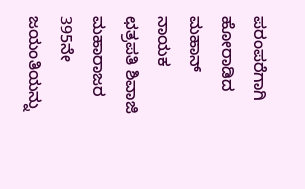ಪರಂಪರೆಗಾಗಿ ಹೋರಾಡಿದ ಮಹಾನ್ ನಾಯಕ ಛತ್ರಪತಿ ಶಿವಾಜಿ ಮಹಾರಾಜರ 395ನೇ ಜಯಂತಿಯನ್ನು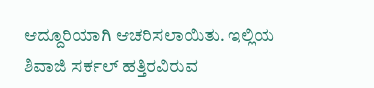ಆದ್ದೂರಿಯಾಗಿ ಆಚರಿಸಲಾಯಿತು. ಇಲ್ಲಿಯ ಶಿವಾಜಿ ಸರ್ಕಲ್ ಹತ್ತಿರವಿರುವ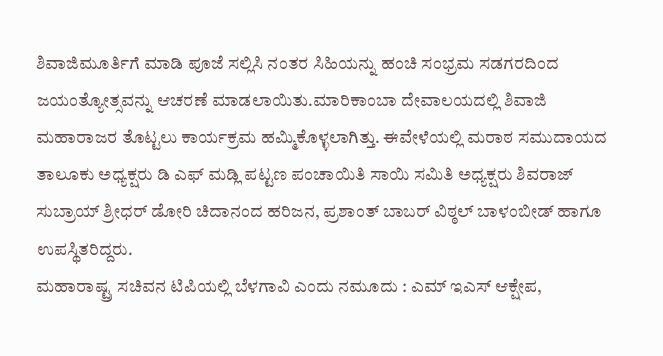ಶಿವಾಜಿಮೂರ್ತಿಗೆ ಮಾಡಿ ಪೂಜೆ ಸಲ್ಲಿಸಿ ನಂತರ ಸಿಹಿಯನ್ನು ಹಂಚಿ ಸಂಭ್ರಮ ಸಡಗರದಿಂದ ಜಯಂತ್ಯೋತ್ಸವನ್ನು ಆಚರಣೆ ಮಾಡಲಾಯಿತು.ಮಾರಿಕಾಂಬಾ ದೇವಾಲಯದಲ್ಲಿ ಶಿವಾಜಿ ಮಹಾರಾಜರ ತೊಟ್ಟಲು ಕಾರ್ಯಕ್ರಮ ಹಮ್ಮಿಕೊಳ್ಳಲಾಗಿತ್ತು. ಈವೇಳೆಯಲ್ಲಿ ಮರಾಠ ಸಮುದಾಯದ ತಾಲೂಕು ಅಧ್ಯಕ್ಷರು ಡಿ ಎಫ್ ಮಡ್ಲಿ ಪಟ್ಟಣ ಪಂಚಾಯಿತಿ ಸಾಯಿ ಸಮಿತಿ ಅಧ್ಯಕ್ಷರು ಶಿವರಾಜ್ ಸುಬ್ರಾಯ್ ಶ್ರೀಧರ್ ಡೋರಿ ಚಿದಾನಂದ ಹರಿಜನ, ಪ್ರಶಾಂತ್ ಬಾಬರ್ ವಿಠ್ಠಲ್ ಬಾಳಂಬೀಡ್ ಹಾಗೂ ಉಪಸ್ಥಿತರಿದ್ದರು.
ಮಹಾರಾಷ್ಟ್ರ ಸಚಿವನ ಟಿಪಿಯಲ್ಲಿ ಬೆಳಗಾವಿ ಎಂದು ನಮೂದು : ಎಮ್ ಇಎಸ್ ಆಕ್ಷೇಪ,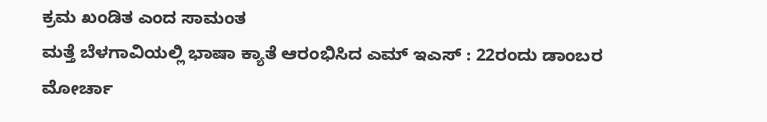ಕ್ರಮ ಖಂಡಿತ ಎಂದ ಸಾಮಂತ
ಮತ್ತೆ ಬೆಳಗಾವಿಯಲ್ಲಿ ಭಾಷಾ ಕ್ಯಾತೆ ಆರಂಭಿಸಿದ ಎಮ್ ಇಎಸ್ : 22ರಂದು ಡಾಂಬರ ಮೋರ್ಚಾ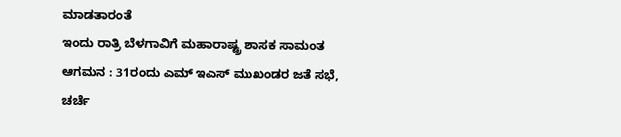ಮಾಡತಾರಂತೆ
ಇಂದು ರಾತ್ರಿ ಬೆಳಗಾವಿಗೆ ಮಹಾರಾಷ್ಟ್ರ ಶಾಸಕ ಸಾಮಂತ ಆಗಮನ : 31ರಂದು ಎಮ್ ಇಎಸ್ ಮುಖಂಡರ ಜತೆ ಸಭೆ, ಚರ್ಚೆ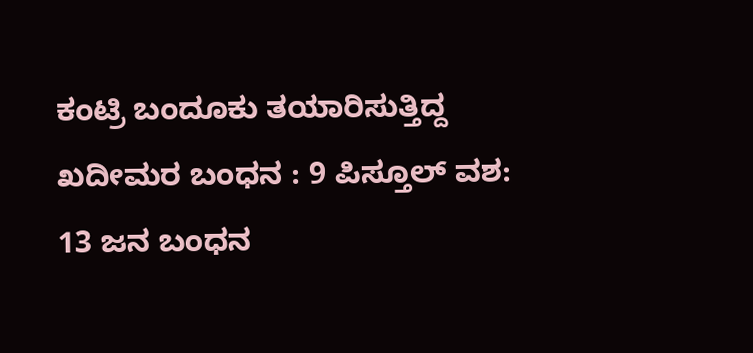ಕಂಟ್ರಿ ಬಂದೂಕು ತಯಾರಿಸುತ್ತಿದ್ದ ಖದೀಮರ ಬಂಧನ : 9 ಪಿಸ್ತೂಲ್ ವಶ: 13 ಜನ ಬಂಧನ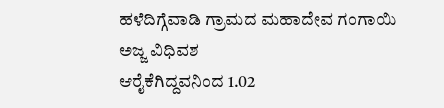ಹಳೆದಿಗ್ಗೆವಾಡಿ ಗ್ರಾಮದ ಮಹಾದೇವ ಗಂಗಾಯಿ ಅಜ್ಜ ವಿಧಿವಶ
ಆರೈಕೆಗಿದ್ದವನಿಂದ 1.02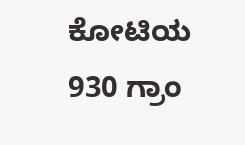ಕೋಟಿಯ 930 ಗ್ರಾಂ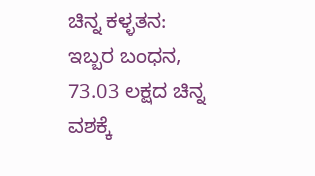ಚಿನ್ನ ಕಳ್ಳತನ: ಇಬ್ಬರ ಬಂಧನ, 73.03 ಲಕ್ಷದ ಚಿನ್ನ ವಶಕ್ಕೆ